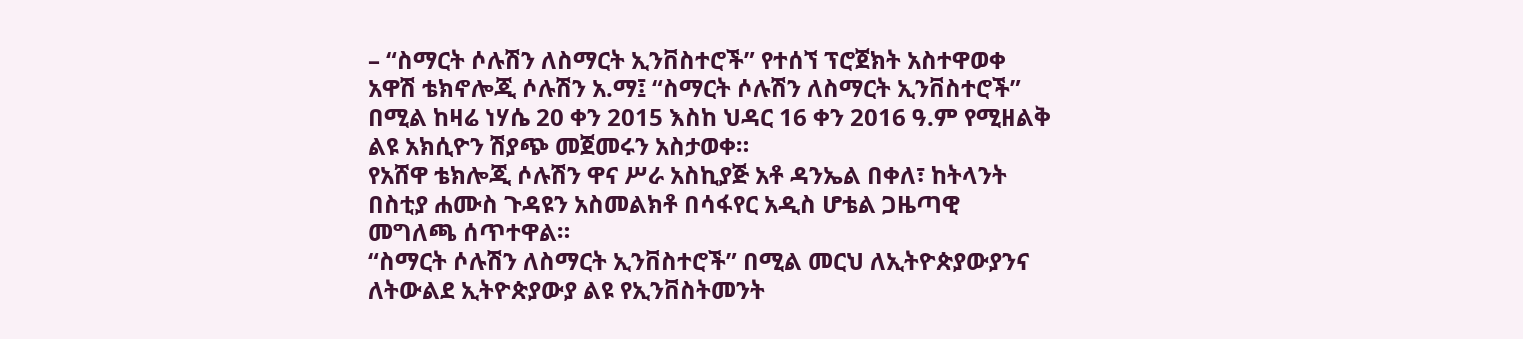– “ስማርት ሶሉሽን ለስማርት ኢንቨስተሮች” የተሰኘ ፕሮጀክት አስተዋወቀ
አዋሽ ቴክኖሎጂ ሶሉሽን አ.ማ፤ “ስማርት ሶሉሽን ለስማርት ኢንቨስተሮች” በሚል ከዛሬ ነሃሴ 20 ቀን 2015 እስከ ህዳር 16 ቀን 2016 ዓ.ም የሚዘልቅ ልዩ አክሲዮን ሽያጭ መጀመሩን አስታወቀ።
የአሸዋ ቴክሎጂ ሶሉሽን ዋና ሥራ አስኪያጅ አቶ ዳንኤል በቀለ፣ ከትላንት በስቲያ ሐሙስ ጉዳዩን አስመልክቶ በሳፋየር አዲስ ሆቴል ጋዜጣዊ መግለጫ ሰጥተዋል።
“ስማርት ሶሉሽን ለስማርት ኢንቨስተሮች” በሚል መርህ ለኢትዮጵያውያንና ለትውልደ ኢትዮጵያውያ ልዩ የኢንቨስትመንት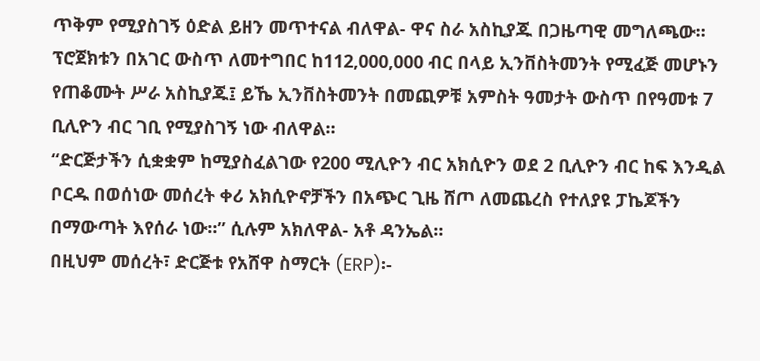ጥቅም የሚያስገኝ ዕድል ይዘን መጥተናል ብለዋል- ዋና ስራ አስኪያጁ በጋዜጣዊ መግለጫው።
ፕሮጀክቱን በአገር ውስጥ ለመተግበር ከ112,000,000 ብር በላይ ኢንቨስትመንት የሚፈጅ መሆኑን የጠቆሙት ሥራ አስኪያጁ፤ ይኼ ኢንቨስትመንት በመጪዎቹ አምስት ዓመታት ውስጥ በየዓመቱ 7 ቢሊዮን ብር ገቢ የሚያስገኝ ነው ብለዋል።
“ድርጅታችን ሲቋቋም ከሚያስፈልገው የ200 ሚሊዮን ብር አክሲዮን ወደ 2 ቢሊዮን ብር ከፍ እንዲል ቦርዱ በወሰነው መሰረት ቀሪ አክሲዮኖቻችን በአጭር ጊዜ ሸጦ ለመጨረስ የተለያዩ ፓኬጆችን በማውጣት እየሰራ ነው።” ሲሉም አክለዋል- አቶ ዳንኤል።
በዚህም መሰረት፣ ድርጅቱ የአሸዋ ስማርት (ERP)፡-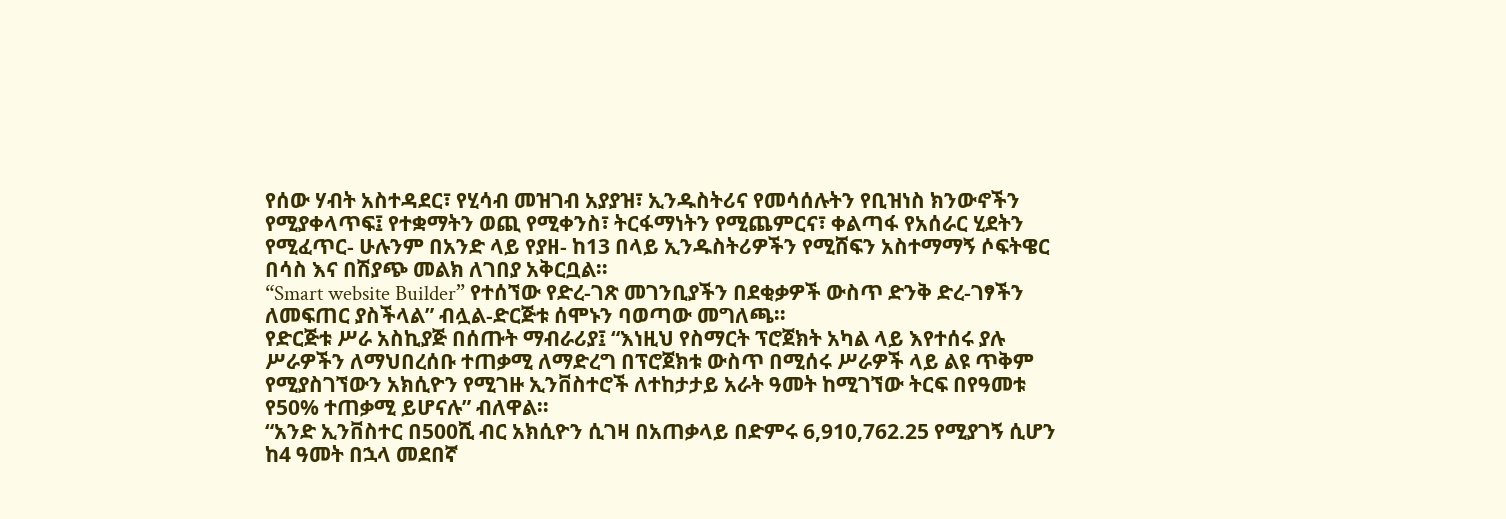የሰው ሃብት አስተዳደር፣ የሂሳብ መዝገብ አያያዝ፣ ኢንዱስትሪና የመሳሰሉትን የቢዝነስ ክንውኖችን የሚያቀላጥፍ፤ የተቋማትን ወጪ የሚቀንስ፣ ትርፋማነትን የሚጨምርና፣ ቀልጣፋ የአሰራር ሂደትን የሚፈጥር- ሁሉንም በአንድ ላይ የያዘ- ከ13 በላይ ኢንዱስትሪዎችን የሚሸፍን አስተማማኝ ሶፍትዌር በሳስ እና በሽያጭ መልክ ለገበያ አቅርቧል።
“Smart website Builder” የተሰኘው የድረ-ገጽ መገንቢያችን በደቂቃዎች ውስጥ ድንቅ ድረ-ገፃችን ለመፍጠር ያስችላል” ብሏል-ድርጅቱ ሰሞኑን ባወጣው መግለጫ።
የድርጅቱ ሥራ አስኪያጅ በሰጡት ማብራሪያ፤ “እነዚህ የስማርት ፕሮጀክት አካል ላይ እየተሰሩ ያሉ ሥራዎችን ለማህበረሰቡ ተጠቃሚ ለማድረግ በፕሮጀክቱ ውስጥ በሚሰሩ ሥራዎች ላይ ልዩ ጥቅም የሚያስገኘውን አክሲዮን የሚገዙ ኢንቨስተሮች ለተከታታይ አራት ዓመት ከሚገኘው ትርፍ በየዓመቱ የ50% ተጠቃሚ ይሆናሉ” ብለዋል።
“አንድ ኢንቨስተር በ500ሺ ብር አክሲዮን ሲገዛ በአጠቃላይ በድምሩ 6,910,762.25 የሚያገኝ ሲሆን ከ4 ዓመት በኋላ መደበኛ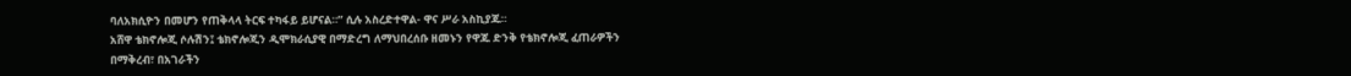ባለአክሲዮን በመሆን የጠቅላላ ትርፍ ተካፋይ ይሆናል።” ሲሉ አስረድተዋል- ዋና ሥራ አስኪያጁ።
አሸዋ ቴክኖሎጂ ሶሉሽን፤ ቴክኖሎጂን ዲሞክራሲያዊ በማድረግ ለማህበረሰቡ ዘመኑን የዋጁ ድንቅ የቴክኖሎጂ ፈጠራዎችን በማቅረብ፣ በአገራችን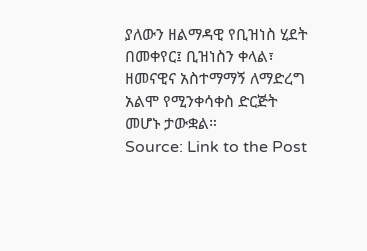ያለውን ዘልማዳዊ የቢዝነስ ሂደት በመቀየር፤ ቢዝነስን ቀላል፣ ዘመናዊና አስተማማኝ ለማድረግ አልሞ የሚንቀሳቀስ ድርጅት መሆኑ ታውቋል።
Source: Link to the Post